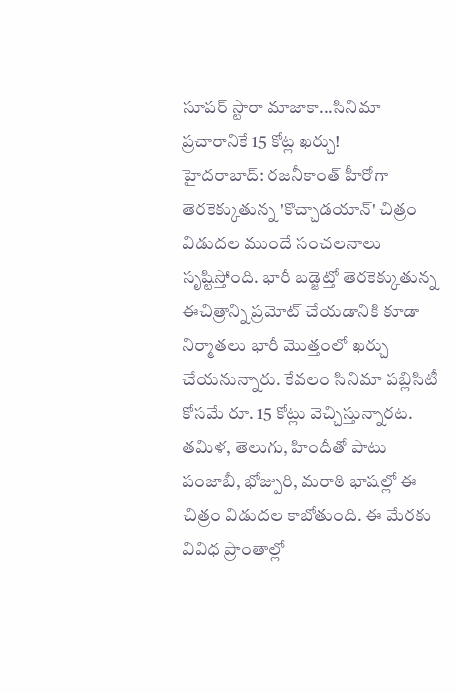సూపర్ స్టారా మాజాకా...సినిమా ప్రచారానికే 15 కోట్ల ఖర్చు!
హైదరాబాద్: రజనీకాంత్ హీరోగా తెరకెక్కుతున్న 'కొచ్చాడయాన్' చిత్రం విడుదల ముందే సంచలనాలు సృష్టిస్తోంది. భారీ బడ్జెట్తో తెరకెక్కుతున్న ఈచిత్రాన్ని ప్రమోట్ చేయడానికి కూడా నిర్మాతలు భారీ మొత్తంలో ఖర్చు చేయనున్నారు. కేవలం సినిమా పబ్లిసిటీ కోసమే రూ. 15 కోట్లు వెచ్చిస్తున్నారట.
తమిళ, తెలుగు, హిందీతో పాటు పంజాబీ, భోజ్పురి, మరాఠి భాషల్లో ఈ చిత్రం విడుదల కాబోతుంది. ఈ మేరకు వివిధ ప్రాంతాల్లో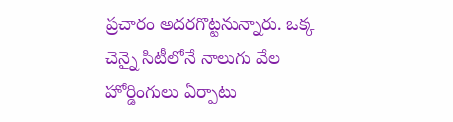ప్రచారం అదరగొట్టనున్నారు. ఒక్క చెన్నై సిటీలోనే నాలుగు వేల హోర్డింగులు ఏర్పాటు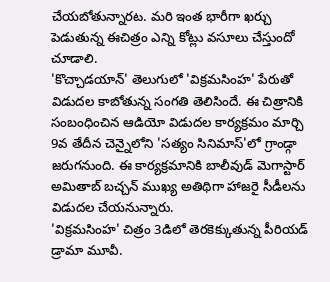చేయబోతున్నారట. మరి ఇంత భారీగా ఖర్చు పెడుతున్న ఈచిత్రం ఎన్ని కోట్లు వసూలు చేస్తుందో చూడాలి.
'కొచ్చాడయాన్' తెలుగులో 'విక్రమసింహ' పేరుతో విడుదల కాబోతున్న సంగతి తెలిసిందే. ఈ చిత్రానికి సంబంధించిన ఆడియో విడుదల కార్యక్రమం మార్చి 9వ తేదీన చెన్నైలోని 'సత్యం సినిమాస్'లో గ్రాండ్గా జరుగనుంది. ఈ కార్యక్రమానికి బాలీవుడ్ మెగాస్టార్ అమితాబ్ బచ్చన్ ముఖ్య అతిథిగా హాజరై సీడీలను విడుదల చేయనున్నారు.
'విక్రమసింహ' చిత్రం 3డిలో తెరకెక్కుతున్న పీరియడ్ డ్రామా మూవీ.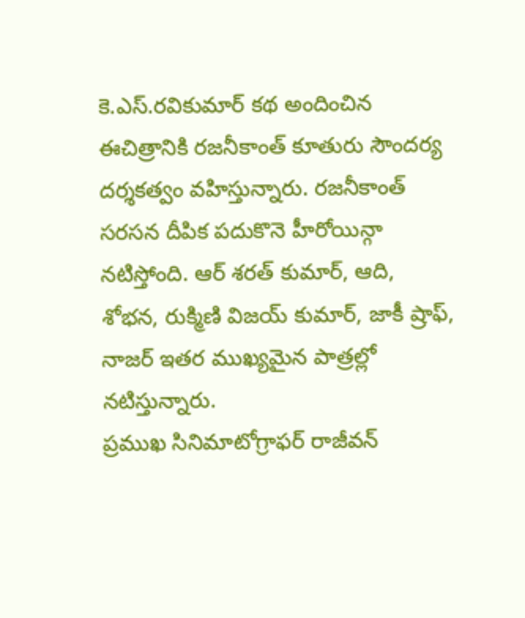కె.ఎస్.రవికుమార్ కథ అందించిన ఈచిత్రానికి రజనీకాంత్ కూతురు సౌందర్య దర్శకత్వం వహిస్తున్నారు. రజనీకాంత్ సరసన దీపిక పదుకొనె హీరోయిన్గా నటిస్తోంది. ఆర్ శరత్ కుమార్, ఆది, శోభన, రుక్మిణి విజయ్ కుమార్, జాకీ ష్రాఫ్, నాజర్ ఇతర ముఖ్యమైన పాత్రల్లో నటిస్తున్నారు.
ప్రముఖ సినిమాటోగ్రాఫర్ రాజీవన్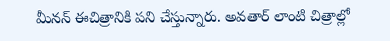మీనన్ ఈచిత్రానికి పని చేస్తున్నారు. అవతార్ లాంటి చిత్రాల్లో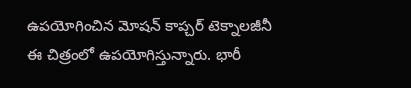ఉపయోగించిన మోషన్ కాప్చర్ టెక్నాలజీనీ ఈ చిత్రంలో ఉపయోగిస్తున్నారు. భారీ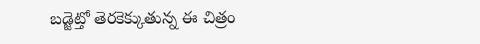బడ్జెట్తో తెరకెక్కుతున్న ఈ చిత్రం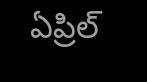ఏప్రిల్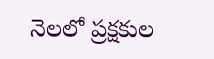నెలలో ప్రక్షకుల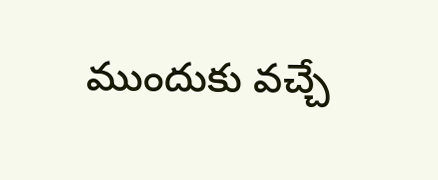ముందుకు వచ్చే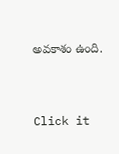అవకాశం ఉంది.


Click it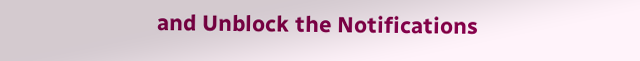and Unblock the Notifications